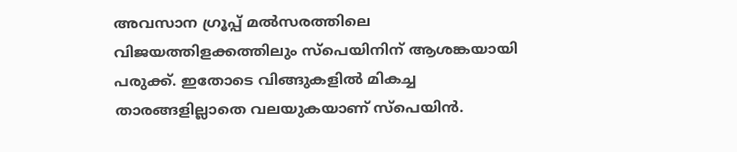അവസാന ഗ്രൂപ്പ് മല്‍സരത്തിലെ വിജയത്തിളക്കത്തിലും സ്പെയിനിന് ആശങ്കയായി പരുക്ക്. ഇതോടെ വിങ്ങുകളിൽ മികച്ച താരങ്ങളില്ലാതെ വലയുകയാണ് സ്പെയിന്‍.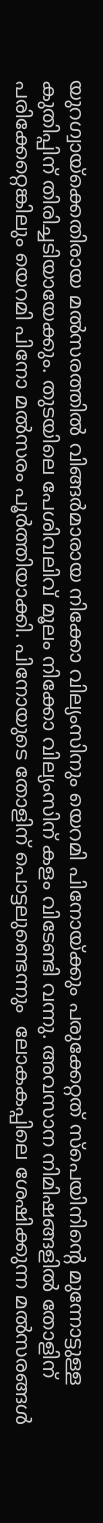യുറഗ്വായ്ക്കെതിരായ മല്‍സരത്തില്‍ വിങ്ങർമാരായ നിക്കോ വില്യംസിനും യെറമി പിനോയ്ക്കും പരുക്കേറ്റത് സ്പെയിനിന്റെ മുന്നോട്ടുള്ള കുതിപ്പിന് തിരിച്ചടിയായേക്കും. തുടയിലെ പേശിവലിവ് മൂലം നിക്കോ വില്യംസിന് കളം വിടേണ്ടി വന്നു. അവസാന നിമിഷങ്ങളിൽ തോളിന് പരിക്കേറ്റെങ്കിലും യെറമി പിനോ മല്‍സരം പൂര്‍ത്തിയാക്കി. പിനോയുടെ തോളിന് പൊട്ടലുണ്ടെന്നും  ലോകകപ്പിലെ ശേഷിക്കുന്ന മല്‍സരങ്ങള്‍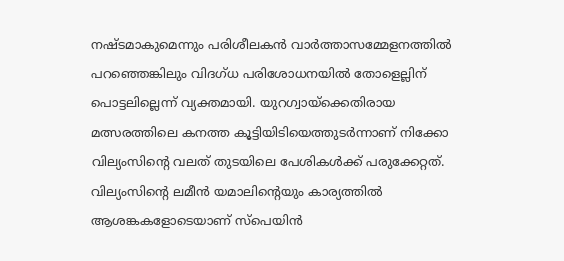നഷ്ടമാകുമെന്നും പരിശീലകന്‍ വാര്‍ത്താസമ്മേളനത്തില്‍ പറഞ്ഞെങ്കിലും വിദഗ്ധ പരിശോധനയിൽ തോളെല്ലിന് പൊട്ടലില്ലെന്ന് വ്യക്തമായി. യുറഗ്വായ്ക്കെതിരായ മത്സരത്തിലെ കനത്ത കൂട്ടിയിടിയെത്തുടർന്നാണ് നിക്കോ വില്യംസിന്റെ വലത് തുടയിലെ പേശികൾക്ക് പരുക്കേറ്റത്. വില്യംസിന്റെ ലമീൻ യമാലിന്റെയും കാര്യത്തിൽ ആശങ്കകളോടെയാണ് സ്പെയിൻ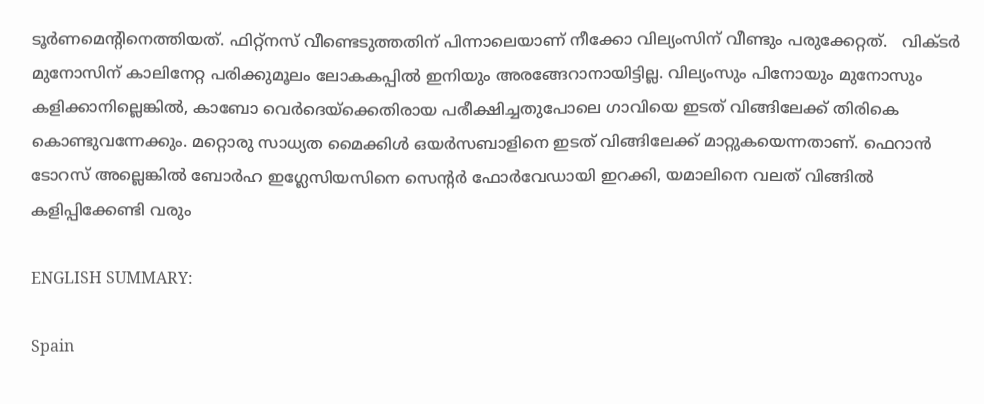ടൂർണമെന്റിനെത്തിയത്. ഫിറ്റ്നസ് വീണ്ടെടുത്തതിന് പിന്നാലെയാണ് നീക്കോ വില്യംസിന് വീണ്ടും പരുക്കേറ്റത്.   വിക്ടർ മുനോസിന് കാലിനേറ്റ പരിക്കുമൂലം ലോകകപ്പിൽ ഇനിയും അരങ്ങേറാനായിട്ടില്ല. വില്യംസും പിനോയും മുനോസും കളിക്കാനില്ലെങ്കിൽ, കാബോ വെർദെയ്ക്കെതിരായ പരീക്ഷിച്ചതുപോലെ ഗാവിയെ ഇടത് വിങ്ങിലേക്ക് തിരികെ കൊണ്ടുവന്നേക്കും. മറ്റൊരു സാധ്യത മൈക്കിൾ ഒയർസബാളിനെ ഇടത് വിങ്ങിലേക്ക് മാറ്റുകയെന്നതാണ്. ഫെറാൻ ടോറസ് അല്ലെങ്കിൽ ബോർഹ ഇഗ്ലേസിയസിനെ സെന്റര്‍ ഫോർവേഡായി ഇറക്കി, യമാലിനെ വലത് വിങ്ങിൽ കളിപ്പിക്കേണ്ടി വരും

ENGLISH SUMMARY:

Spain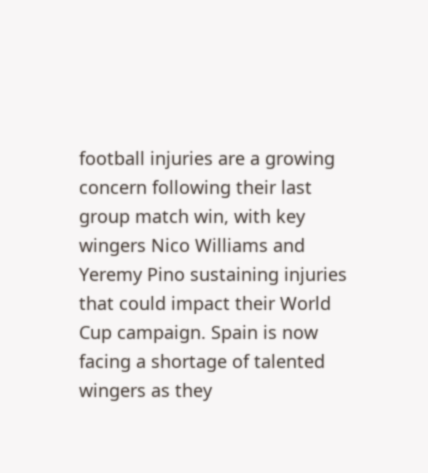football injuries are a growing concern following their last group match win, with key wingers Nico Williams and Yeremy Pino sustaining injuries that could impact their World Cup campaign. Spain is now facing a shortage of talented wingers as they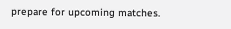prepare for upcoming matches.